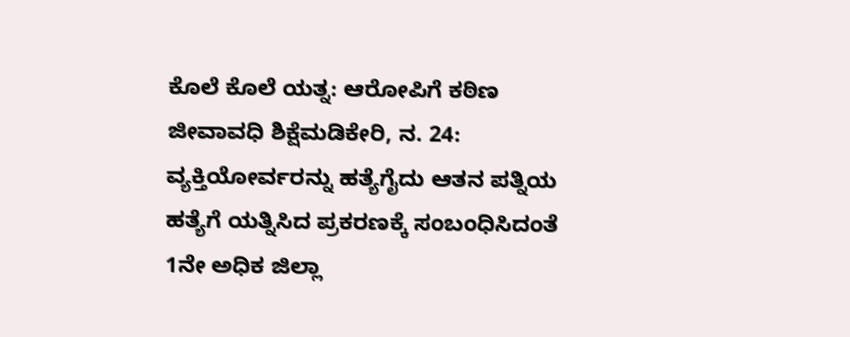ಕೊಲೆ ಕೊಲೆ ಯತ್ನ: ಆರೋಪಿಗೆ ಕಠಿಣ ಜೀವಾವಧಿ ಶಿಕ್ಷೆಮಡಿಕೇರಿ, ನ. 24: ವ್ಯಕ್ತಿಯೋರ್ವರನ್ನು ಹತ್ಯೆಗೈದು ಆತನ ಪತ್ನಿಯ ಹತ್ಯೆಗೆ ಯತ್ನಿಸಿದ ಪ್ರಕರಣಕ್ಕೆ ಸಂಬಂಧಿಸಿದಂತೆ 1ನೇ ಅಧಿಕ ಜಿಲ್ಲಾ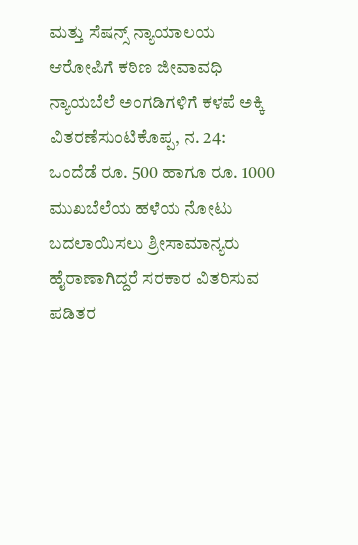ಮತ್ತು ಸೆಷನ್ಸ್ ನ್ಯಾಯಾಲಯ ಆರೋಪಿಗೆ ಕಠಿಣ ಜೀವಾವಧಿ
ನ್ಯಾಯಬೆಲೆ ಅಂಗಡಿಗಳಿಗೆ ಕಳಪೆ ಅಕ್ಕಿ ವಿತರಣೆಸುಂಟಿಕೊಪ್ಪ, ನ. 24: ಒಂದೆಡೆ ರೂ. 500 ಹಾಗೂ ರೂ. 1000 ಮುಖಬೆಲೆಯ ಹಳೆಯ ನೋಟು ಬದಲಾಯಿಸಲು ಶ್ರೀಸಾಮಾನ್ಯರು ಹೈರಾಣಾಗಿದ್ದರೆ ಸರಕಾರ ವಿತರಿಸುವ ಪಡಿತರ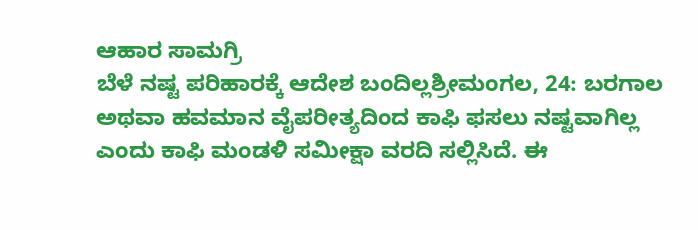ಆಹಾರ ಸಾಮಗ್ರಿ
ಬೆಳೆ ನಷ್ಟ ಪರಿಹಾರಕ್ಕೆ ಆದೇಶ ಬಂದಿಲ್ಲಶ್ರೀಮಂಗಲ, 24: ಬರಗಾಲ ಅಥವಾ ಹವಮಾನ ವೈಪರೀತ್ಯದಿಂದ ಕಾಫಿ ಫಸಲು ನಷ್ಟವಾಗಿಲ್ಲ ಎಂದು ಕಾಫಿ ಮಂಡಳಿ ಸಮೀಕ್ಷಾ ವರದಿ ಸಲ್ಲಿಸಿದೆ. ಈ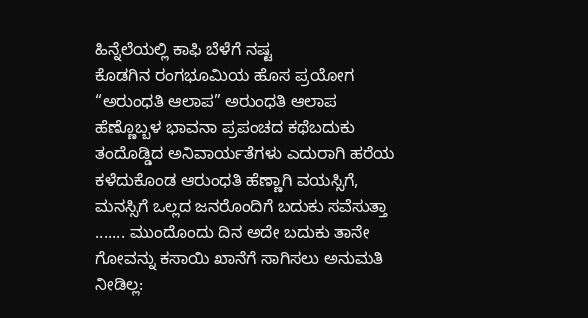ಹಿನ್ನೆಲೆಯಲ್ಲಿ ಕಾಫಿ ಬೆಳೆಗೆ ನಷ್ಟ
ಕೊಡಗಿನ ರಂಗಭೂಮಿಯ ಹೊಸ ಪ್ರಯೋಗ “ಅರುಂಧತಿ ಆಲಾಪ” ಅರುಂಧತಿ ಆಲಾಪ ಹೆಣ್ಣೊಬ್ಬಳ ಭಾವನಾ ಪ್ರಪಂಚದ ಕಥೆಬದುಕು ತಂದೊಡ್ಡಿದ ಅನಿವಾರ್ಯತೆಗಳು ಎದುರಾಗಿ ಹರೆಯ ಕಳೆದುಕೊಂಡ ಆರುಂಧತಿ ಹೆಣ್ಣಾಗಿ ವಯಸ್ಸಿಗೆ, ಮನಸ್ಸಿಗೆ ಒಲ್ಲದ ಜನರೊಂದಿಗೆ ಬದುಕು ಸವೆಸುತ್ತಾ ....... ಮುಂದೊಂದು ದಿನ ಅದೇ ಬದುಕು ತಾನೇ
ಗೋವನ್ನು ಕಸಾಯಿ ಖಾನೆಗೆ ಸಾಗಿಸಲು ಅನುಮತಿ ನೀಡಿಲ್ಲ: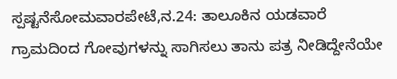ಸ್ಪಷ್ಟನೆಸೋಮವಾರಪೇಟೆ,ನ.24: ತಾಲೂಕಿನ ಯಡವಾರೆ ಗ್ರಾಮದಿಂದ ಗೋವುಗಳನ್ನು ಸಾಗಿಸಲು ತಾನು ಪತ್ರ ನೀಡಿದ್ದೇನೆಯೇ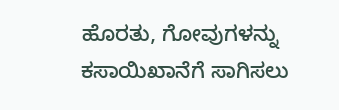ಹೊರತು, ಗೋವುಗಳನ್ನು ಕಸಾಯಿಖಾನೆಗೆ ಸಾಗಿಸಲು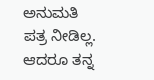ಅನುಮತಿ ಪತ್ರ ನೀಡಿಲ್ಲ. ಆದರೂ ತನ್ನ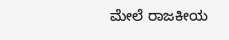ಮೇಲೆ ರಾಜಕೀಯ